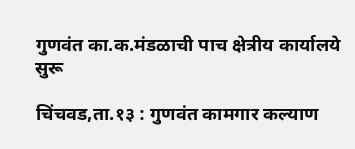गुणवंत का.क.मंडळाची पाच क्षेत्रीय कार्यालये सुरू

चिंचवड,ता.१३ : गुणवंत कामगार कल्याण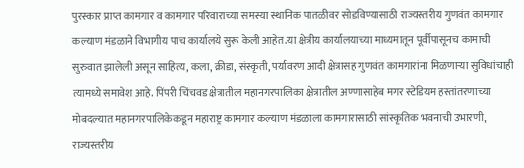पुरस्कार प्राप्त कामगार व कामगार परिवाराच्या समस्या स्थानिक पातळीवर सोडविण्यासाठी राज्यस्तरीय गुणवंत कामगार कल्याण मंडळाने विभागीय पाच कार्यालये सुरू केली आहेत.या क्षेत्रीय कार्यालयाच्या माध्यमातून पूर्वीपासूनच कामाची सुरुवात झालेली असून साहित्य, कला, क्रीडा, संस्कृती, पर्यावरण आदी क्षेत्रासह गुणवंत कामगारांना मिळणाऱ्या सुविधांचाही त्यामध्ये समावेश आहे. पिंपरी चिंचवड क्षेत्रातील महानगरपालिका क्षेत्रातील अण्णासाहेब मगर स्टेडियम हस्तांतरणाच्या मोबदल्यात महानगरपालिकेकडून महाराष्ट्र कामगार कल्याण मंडळाला कामगारासाठी सांस्कृतिक भवनाची उभारणी, राज्यस्तरीय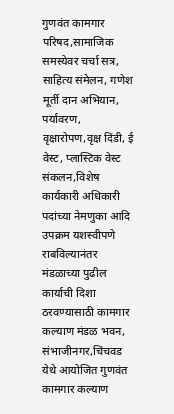गुणवंत कामगार परिषद,सामाजिक समस्येवर चर्चा सत्र, साहित्य संमेलन, गणेश मूर्ती दान अभियान, पर्यावरण, वृक्षारोपण,वृक्ष दिंडी, ई वेस्ट, प्लास्टिक वेस्ट संकलन,विशेष कार्यकारी अधिकारी पदांच्या नेमणुका आदि उपक्रम यशस्वीपणे राबविल्यानंतर मंडळाच्या पुढील कार्याची दिशा ठरवण्यासाठी कामगार कल्याण मंडळ भवन, संभाजीनगर,चिंचवड येथे आयोजित गुणवंत कामगार कल्याण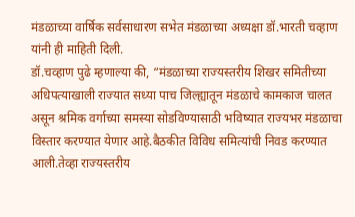मंडळाच्या वार्षिक सर्वसाधारण सभेत मंडळाच्या अध्यक्षा डॉ.भारती चव्हाण यांनी ही माहिती दिली.
डॉ.चव्हाण पुढे म्हणाल्या की, “मंडळाच्या राज्यस्तरीय शिखर समितीच्या अधिपत्याखाली राज्यात सध्या पाच जिल्ह्यातून मंडळाचे कामकाज चालत असून श्रमिक वर्गाच्या समस्या सोडविण्यासाठी भविष्यात राज्यभर मंडळाचा विस्तार करण्यात येणार आहे.बैठकीत विविध समित्यांची निवड करण्यात आली.तेव्हा राज्यस्तरीय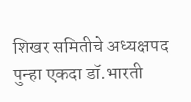शिखर समितीचे अध्यक्षपद पुन्हा एकदा डॉ.भारती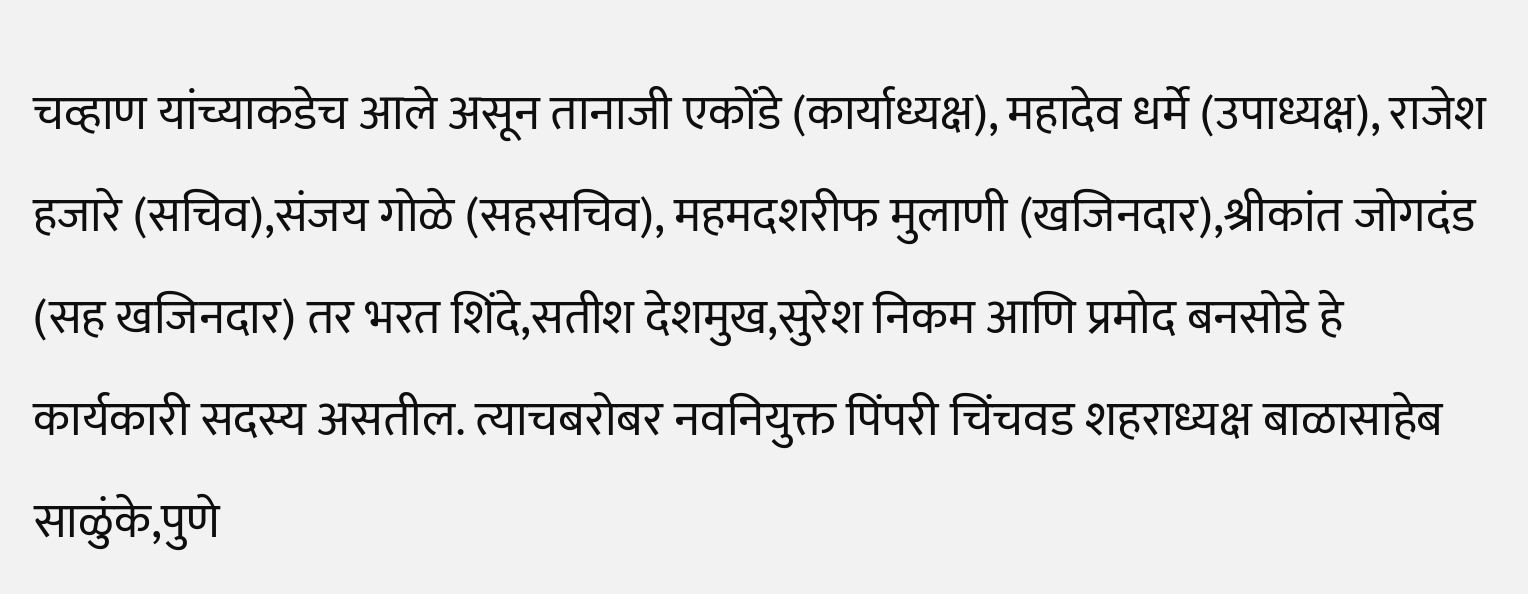चव्हाण यांच्याकडेच आले असून तानाजी एकोंडे (कार्याध्यक्ष), महादेव धर्मे (उपाध्यक्ष), राजेश हजारे (सचिव),संजय गोळे (सहसचिव), महमदशरीफ मुलाणी (खजिनदार),श्रीकांत जोगदंड (सह खजिनदार) तर भरत शिंदे,सतीश देशमुख,सुरेश निकम आणि प्रमोद बनसोडे हे कार्यकारी सदस्य असतील. त्याचबरोबर नवनियुक्त पिंपरी चिंचवड शहराध्यक्ष बाळासाहेब साळुंके,पुणे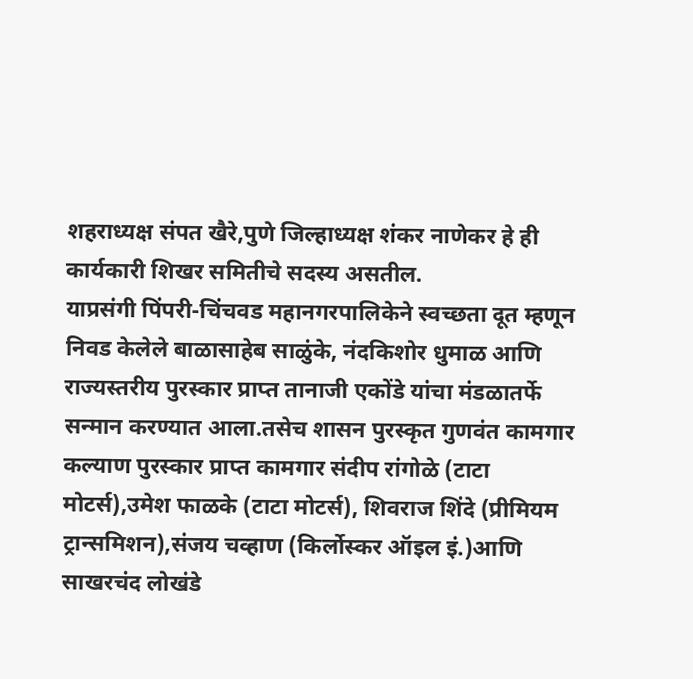शहराध्यक्ष संपत खैरे,पुणे जिल्हाध्यक्ष शंकर नाणेकर हे ही कार्यकारी शिखर समितीचे सदस्य असतील.
याप्रसंगी पिंपरी-चिंचवड महानगरपालिकेने स्वच्छता दूत म्हणून निवड केलेले बाळासाहेब साळुंके, नंदकिशोर धुमाळ आणि राज्यस्तरीय पुरस्कार प्राप्त तानाजी एकोंडे यांचा मंडळातर्फे सन्मान करण्यात आला.तसेच शासन पुरस्कृत गुणवंत कामगार कल्याण पुरस्कार प्राप्त कामगार संदीप रांगोळे (टाटा मोटर्स),उमेश फाळके (टाटा मोटर्स), शिवराज शिंदे (प्रीमियम ट्रान्समिशन),संजय चव्हाण (किर्लोस्कर ऑइल इं.)आणि साखरचंद लोखंडे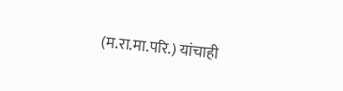(म.रा.मा.परि.) यांचाही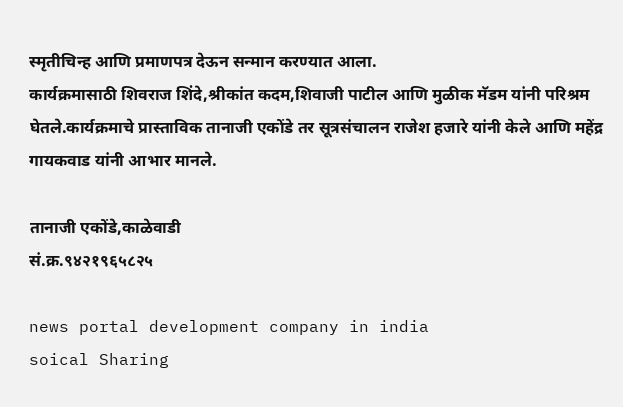स्मृतीचिन्ह आणि प्रमाणपत्र देऊन सन्मान करण्यात आला.
कार्यक्रमासाठी शिवराज शिंदे,श्रीकांत कदम,शिवाजी पाटील आणि मुळीक मॅडम यांनी परिश्रम घेतले.कार्यक्रमाचे प्रास्ताविक तानाजी एकोंडे तर सूत्रसंचालन राजेश हजारे यांनी केले आणि महेंद्र गायकवाड यांनी आभार मानले.

तानाजी एकोंडे,काळेवाडी
सं.क्र.९४२१९६५८२५

news portal development company in india
soical Sharing